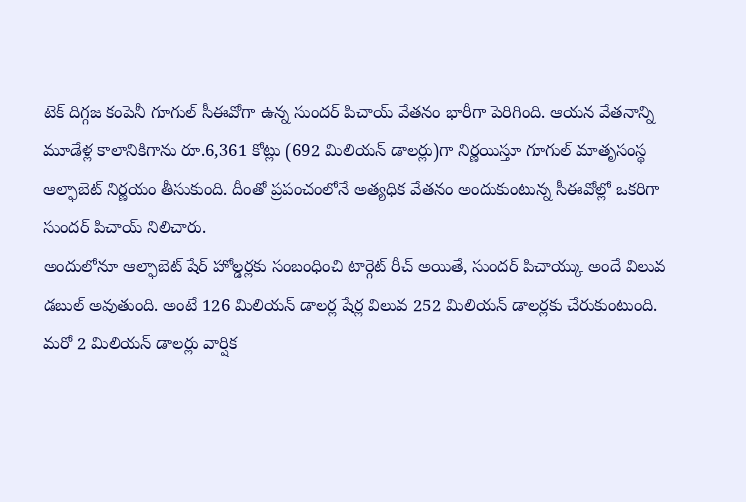టెక్ దిగ్గజ కంపెనీ గూగుల్ సీఈవోగా ఉన్న సుందర్ పిచాయ్ వేతనం భారీగా పెరిగింది. ఆయన వేతనాన్ని మూడేళ్ల కాలానికిగాను రూ.6,361 కోట్లు (692 మిలియన్ డాలర్లు)గా నిర్ణయిస్తూ గూగుల్ మాతృసంస్థ ఆల్ఫాబెట్ నిర్ణయం తీసుకుంది. దీంతో ప్రపంచంలోనే అత్యధిక వేతనం అందుకుంటున్న సీఈవోల్లో ఒకరిగా సుందర్ పిచాయ్ నిలిచారు.
అందులోనూ ఆల్ఫాబెట్ షేర్ హోల్డర్లకు సంబంధించి టార్గెట్ రీచ్ అయితే, సుందర్ పిచాయ్కు అందే విలువ డబుల్ అవుతుంది. అంటే 126 మిలియన్ డాలర్ల షేర్ల విలువ 252 మిలియన్ డాలర్లకు చేరుకుంటుంది. మరో 2 మిలియన్ డాలర్లు వార్షిక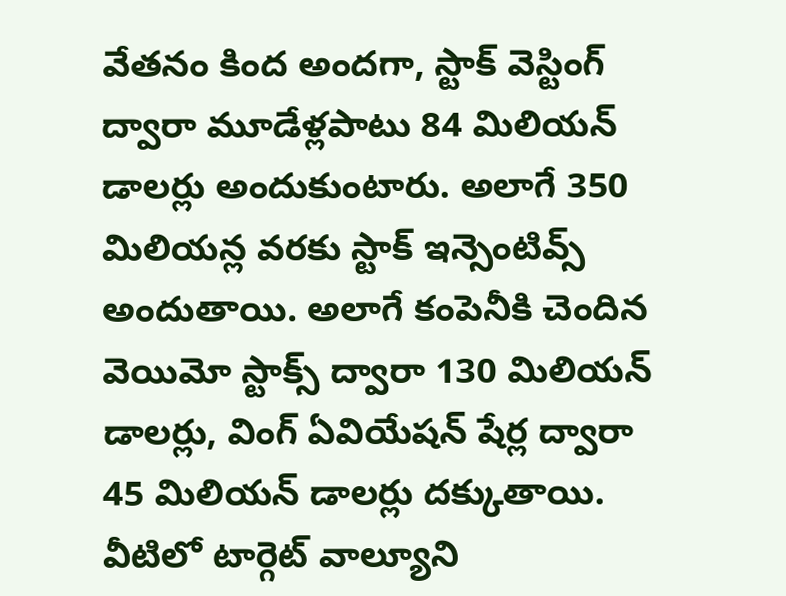వేతనం కింద అందగా, స్టాక్ వెస్టింగ్ ద్వారా మూడేళ్లపాటు 84 మిలియన్ డాలర్లు అందుకుంటారు. అలాగే 350 మిలియన్ల వరకు స్టాక్ ఇన్సెంటివ్స్ అందుతాయి. అలాగే కంపెనీకి చెందిన వెయిమో స్టాక్స్ ద్వారా 130 మిలియన్ డాలర్లు, వింగ్ ఏవియేషన్ షేర్ల ద్వారా 45 మిలియన్ డాలర్లు దక్కుతాయి. వీటిలో టార్గెట్ వాల్యూని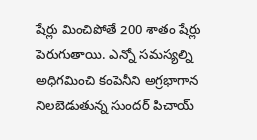షేర్లు మించిపోతే 200 శాతం షేర్లు పెరుగుతాయి. ఎన్నో సమస్యల్ని అధిగమించి కంపెనీని అగ్రభాగాన నిలబెడుతున్న సుందర్ పిచాయ్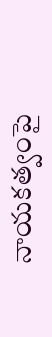నాయకత్వంపై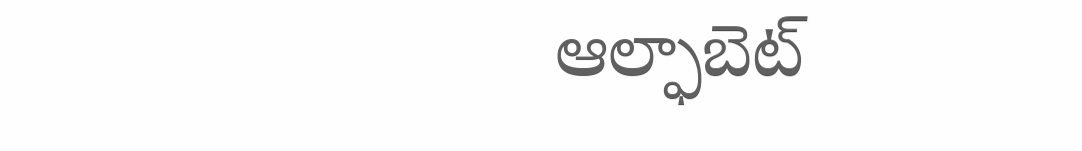ఆల్ఫాబెట్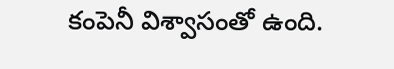కంపెనీ విశ్వాసంతో ఉంది.